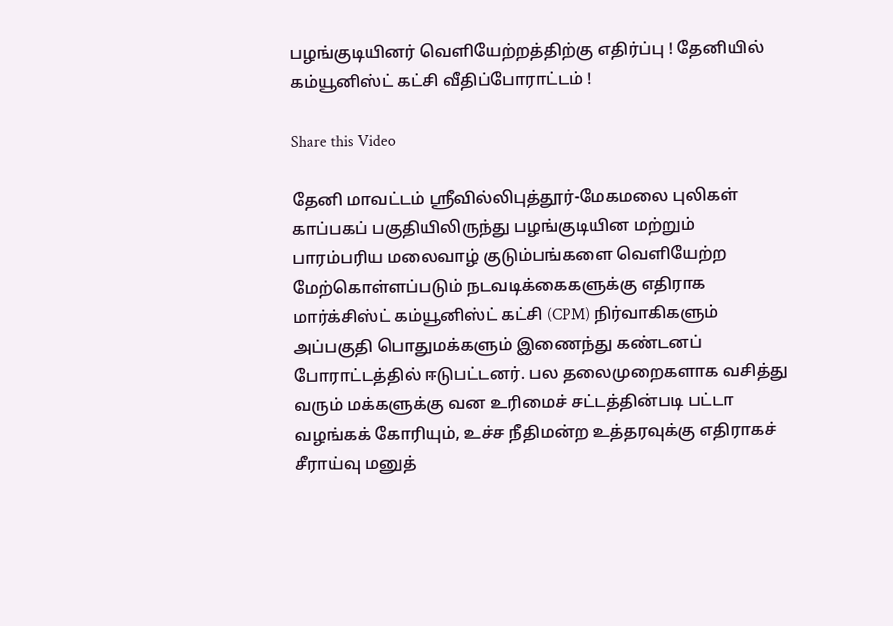பழங்குடியினர் வெளியேற்றத்திற்கு எதிர்ப்பு ! தேனியில் கம்யூனிஸ்ட் கட்சி வீதிப்போராட்டம் !

Share this Video

தேனி மாவட்டம் ஸ்ரீவில்லிபுத்தூர்-மேகமலை புலிகள் காப்பகப் பகுதியிலிருந்து பழங்குடியின மற்றும் பாரம்பரிய மலைவாழ் குடும்பங்களை வெளியேற்ற மேற்கொள்ளப்படும் நடவடிக்கைகளுக்கு எதிராக மார்க்சிஸ்ட் கம்யூனிஸ்ட் கட்சி (CPM) நிர்வாகிகளும் அப்பகுதி பொதுமக்களும் இணைந்து கண்டனப் போராட்டத்தில் ஈடுபட்டனர். பல தலைமுறைகளாக வசித்து வரும் மக்களுக்கு வன உரிமைச் சட்டத்தின்படி பட்டா வழங்கக் கோரியும், உச்ச நீதிமன்ற உத்தரவுக்கு எதிராகச் சீராய்வு மனுத்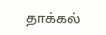தாக்கல்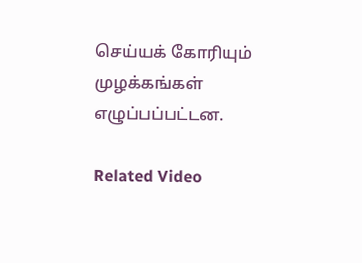செய்யக் கோரியும் முழக்கங்கள் எழுப்பப்பட்டன.

Related Video